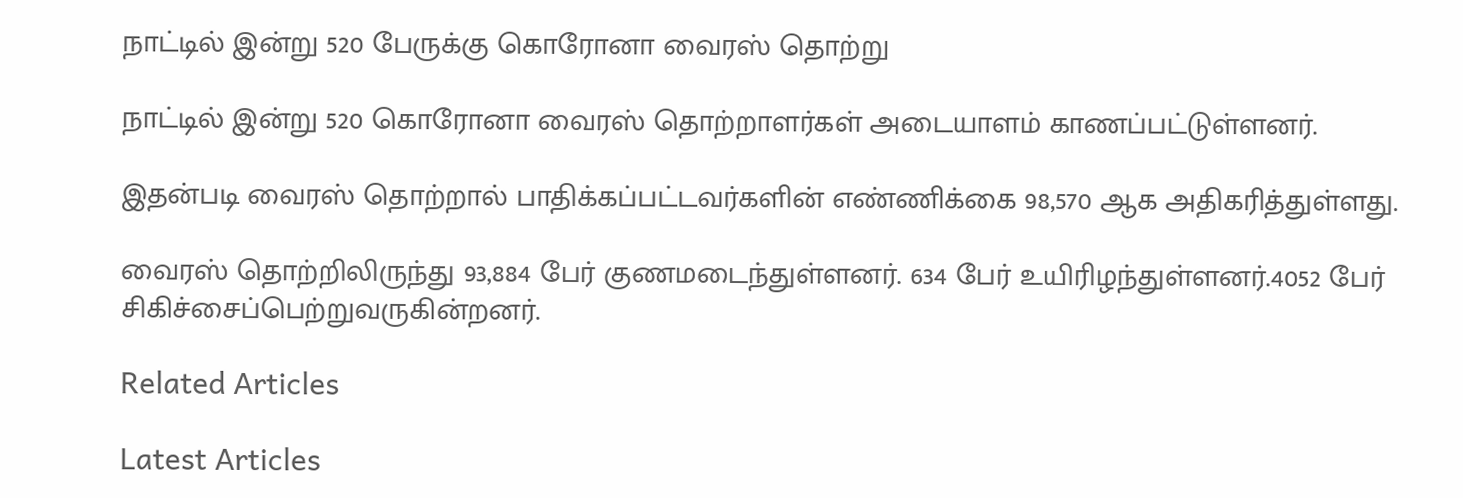நாட்டில் இன்று 520 பேருக்கு கொரோனா வைரஸ் தொற்று

நாட்டில் இன்று 520 கொரோனா வைரஸ் தொற்றாளர்கள் அடையாளம் காணப்பட்டுள்ளனர்.

இதன்படி வைரஸ் தொற்றால் பாதிக்கப்பட்டவர்களின் எண்ணிக்கை 98,570 ஆக அதிகரித்துள்ளது.

வைரஸ் தொற்றிலிருந்து 93,884 பேர் குணமடைந்துள்ளனர். 634 பேர் உயிரிழந்துள்ளனர்.4052 பேர் சிகிச்சைப்பெற்றுவருகின்றனர்.

Related Articles

Latest Articles